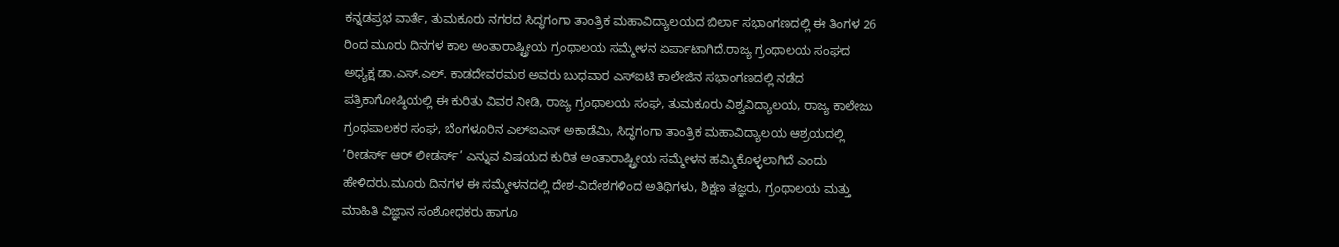ಕನ್ನಡಪ್ರಭ ವಾರ್ತೆ, ತುಮಕೂರು ನಗರದ ಸಿದ್ಧಗಂಗಾ ತಾಂತ್ರಿಕ ಮಹಾವಿದ್ಯಾಲಯದ ಬಿರ್ಲಾ ಸಭಾಂಗಣದಲ್ಲಿ ಈ ತಿಂಗಳ 26 ರಿಂದ ಮೂರು ದಿನಗಳ ಕಾಲ ಅಂತಾರಾಷ್ಟ್ರೀಯ ಗ್ರಂಥಾಲಯ ಸಮ್ಮೇಳನ ಏರ್ಪಾಟಾಗಿದೆ.ರಾಜ್ಯ ಗ್ರಂಥಾಲಯ ಸಂಘದ ಅಧ್ಯಕ್ಷ ಡಾ.ಎಸ್.ಎಲ್. ಕಾಡದೇವರಮಠ ಅವರು ಬುಧವಾರ ಎಸ್‌ಐಟಿ ಕಾಲೇಜಿನ ಸಭಾಂಗಣದಲ್ಲಿ ನಡೆದ ಪತ್ರಿಕಾಗೋಷ್ಠಿಯಲ್ಲಿ ಈ ಕುರಿತು ವಿವರ ನೀಡಿ, ರಾಜ್ಯ ಗ್ರಂಥಾಲಯ ಸಂಘ, ತುಮಕೂರು ವಿಶ್ವವಿದ್ಯಾಲಯ, ರಾಜ್ಯ ಕಾಲೇಜು ಗ್ರಂಥಪಾಲಕರ ಸಂಘ, ಬೆಂಗಳೂರಿನ ಎಲ್‌ಐಎಸ್ ಅಕಾಡೆಮಿ, ಸಿದ್ಧಗಂಗಾ ತಾಂತ್ರಿಕ ಮಹಾವಿದ್ಯಾಲಯ ಆಶ್ರಯದಲ್ಲಿ ‘ರೀಡರ್ಸ್ ಆರ್ ಲೀಡರ್ಸ್’ ಎನ್ನುವ ವಿಷಯದ ಕುರಿತ ಅಂತಾರಾಷ್ಟ್ರೀಯ ಸಮ್ಮೇಳನ ಹಮ್ಮಿಕೊಳ್ಳಲಾಗಿದೆ ಎಂದು ಹೇಳಿದರು.ಮೂರು ದಿನಗಳ ಈ ಸಮ್ಮೇಳನದಲ್ಲಿ ದೇಶ-ವಿದೇಶಗಳಿಂದ ಅತಿಥಿಗಳು, ಶಿಕ್ಷಣ ತಜ್ಞರು, ಗ್ರಂಥಾಲಯ ಮತ್ತು ಮಾಹಿತಿ ವಿಜ್ಞಾನ ಸಂಶೋಧಕರು ಹಾಗೂ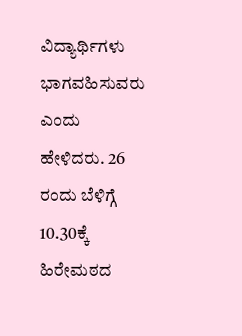ವಿದ್ಯಾರ್ಥಿಗಳು ಭಾಗವಹಿಸುವರು ಎಂದು ಹೇಳಿದರು. 26 ರಂದು ಬೆಳಿಗ್ಗೆ 10.30ಕ್ಕೆ ಹಿರೇಮಠದ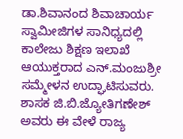ಡಾ.ಶಿವಾನಂದ ಶಿವಾಚಾರ್ಯ ಸ್ವಾಮೀಜಿಗಳ ಸಾನಿಧ್ಯದಲ್ಲಿ ಕಾಲೇಜು ಶಿಕ್ಷಣ ಇಲಾಖೆ ಆಯುಕ್ತರಾದ ಎನ್.ಮಂಜುಶ್ರೀ ಸಮ್ಮೇಳನ ಉದ್ಘಾಟಿಸುವರು. ಶಾಸಕ ಜಿ.ಬಿ.ಜ್ಯೋತಿಗಣೇಶ್ ಅವರು ಈ ವೇಳೆ ರಾಜ್ಯ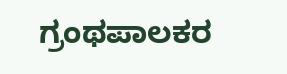ಗ್ರಂಥಪಾಲಕರ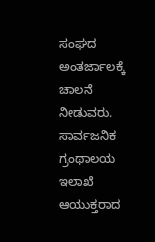ಸಂಘದ ಅಂತರ್ಜಾಲಕ್ಕೆ ಚಾಲನೆ ನೀಡುವರು. ಸಾರ್ವಜನಿಕ ಗ್ರಂಥಾಲಯ ಇಲಾಖೆ ಆಯುಕ್ತರಾದ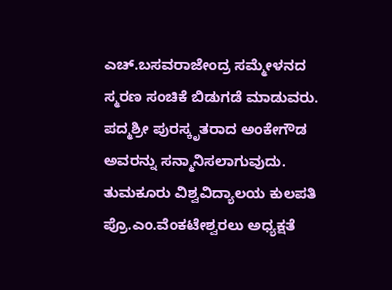ಎಚ್.ಬಸವರಾಜೇಂದ್ರ ಸಮ್ಮೇಳನದ ಸ್ಮರಣ ಸಂಚಿಕೆ ಬಿಡುಗಡೆ ಮಾಡುವರು. ಪದ್ಮಶ್ರೀ ಪುರಸ್ಕೃತರಾದ ಅಂಕೇಗೌಡ ಅವರನ್ನು ಸನ್ಮಾನಿಸಲಾಗುವುದು. ತುಮಕೂರು ವಿಶ್ವವಿದ್ಯಾಲಯ ಕುಲಪತಿ ಪ್ರೊ.ಎಂ.ವೆಂಕಟೇಶ್ವರಲು ಅಧ್ಯಕ್ಷತೆ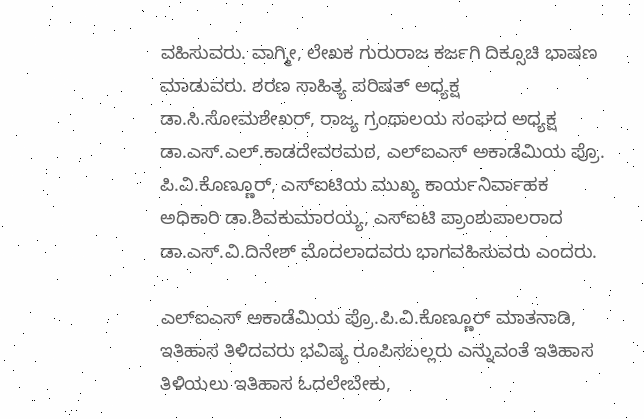ವಹಿಸುವರು. ವಾಗ್ಮೀ, ಲೇಖಕ ಗುರುರಾಜ ಕರ್ಜಗಿ ದಿಕ್ಸೂಚಿ ಭಾಷಣ ಮಾಡುವರು. ಶರಣ ಸಾಹಿತ್ಯ ಪರಿಷತ್ ಅಧ್ಯಕ್ಷ ಡಾ.ಸಿ.ಸೋಮಶೇಖರ್, ರಾಜ್ಯ ಗ್ರಂಥಾಲಯ ಸಂಘದ ಅಧ್ಯಕ್ಷ ಡಾ.ಎಸ್.ಎಲ್.ಕಾಡದೇವರಮಠ, ಎಲ್‌ಐಎಸ್ ಅಕಾಡೆಮಿಯ ಪ್ರೊ. ಪಿ.ವಿ.ಕೊಣ್ಣೂರ್, ಎಸ್‌ಐಟಿಯ ಮುಖ್ಯ ಕಾರ್ಯನಿರ್ವಾಹಕ ಅಧಿಕಾರಿ ಡಾ.ಶಿವಕುಮಾರಯ್ಯ, ಎಸ್‌ಐಟಿ ಪ್ರಾಂಶುಪಾಲರಾದ ಡಾ.ಎಸ್.ವಿ.ದಿನೇಶ್ ಮೊದಲಾದವರು ಭಾಗವಹಿಸುವರು ಎಂದರು.

ಎಲ್‌ಐಎಸ್ ಅಕಾಡೆಮಿಯ ಪ್ರೊ.ಪಿ.ವಿ.ಕೊಣ್ಣೂರ್ ಮಾತನಾಡಿ, ಇತಿಹಾಸ ತಿಳಿದವರು ಭವಿಷ್ಯ ರೂಪಿಸಬಲ್ಲರು ಎನ್ನುವಂತೆ ಇತಿಹಾಸ ತಿಳಿಯಲು ಇತಿಹಾಸ ಓದಲೇಬೇಕು,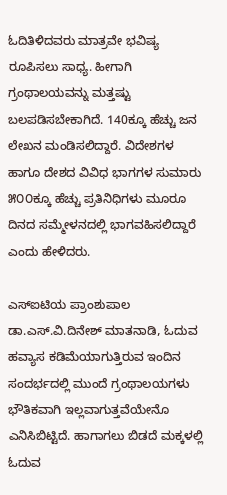ಓದಿತಿಳಿದವರು ಮಾತ್ರವೇ ಭವಿಷ್ಯ ರೂಪಿಸಲು ಸಾಧ್ಯ. ಹೀಗಾಗಿ ಗ್ರಂಥಾಲಯವನ್ನು ಮತ್ತಷ್ಟು ಬಲಪಡಿಸಬೇಕಾಗಿದೆ. 140ಕ್ಕೂ ಹೆಚ್ಚು ಜನ ಲೇಖನ ಮಂಡಿಸಲಿದ್ದಾರೆ. ವಿದೇಶಗಳ ಹಾಗೂ ದೇಶದ ವಿವಿಧ ಭಾಗಗಳ ಸುಮಾರು ೫೦೦ಕ್ಕೂ ಹೆಚ್ಚು ಪ್ರತಿನಿಧಿಗಳು ಮೂರೂ ದಿನದ ಸಮ್ಮೇಳನದಲ್ಲಿ ಭಾಗವಹಿಸಲಿದ್ದಾರೆ ಎಂದು ಹೇಳಿದರು.

ಎಸ್‌ಐಟಿಯ ಪ್ರಾಂಶುಪಾಲ ಡಾ.ಎಸ್.ವಿ.ದಿನೇಶ್ ಮಾತನಾಡಿ, ಓದುವ ಹವ್ಯಾಸ ಕಡಿಮೆಯಾಗುತ್ತಿರುವ ಇಂದಿನ ಸಂದರ್ಭದಲ್ಲಿ ಮುಂದೆ ಗ್ರಂಥಾಲಯಗಳು ಭೌತಿಕವಾಗಿ ಇಲ್ಲವಾಗುತ್ತವೆಯೇನೊ ಎನಿಸಿಬಿಟ್ಟಿದೆ. ಹಾಗಾಗಲು ಬಿಡದೆ ಮಕ್ಕಳಲ್ಲಿ ಓದುವ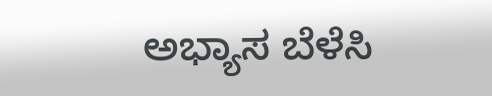ಅಭ್ಯಾಸ ಬೆಳೆಸಿ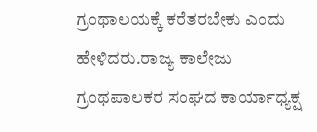ಗ್ರಂಥಾಲಯಕ್ಕೆ ಕರೆತರಬೇಕು ಎಂದು ಹೇಳಿದರು.ರಾಜ್ಯ ಕಾಲೇಜು ಗ್ರಂಥಪಾಲಕರ ಸಂಘದ ಕಾರ್ಯಾಧ್ಯಕ್ಷ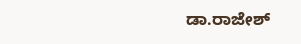ಡಾ.ರಾಜೇಶ್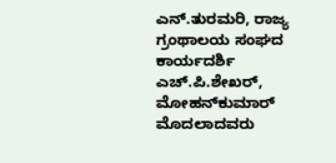ಎನ್.ತುರಮರಿ, ರಾಜ್ಯ ಗ್ರಂಥಾಲಯ ಸಂಘದ ಕಾರ್ಯದರ್ಶಿ ಎಚ್.ಪಿ.ಶೇಖರ್, ಮೋಹನ್‌ಕುಮಾರ್ ಮೊದಲಾದವರು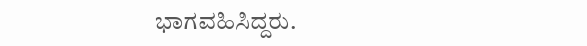ಭಾಗವಹಿಸಿದ್ದರು.